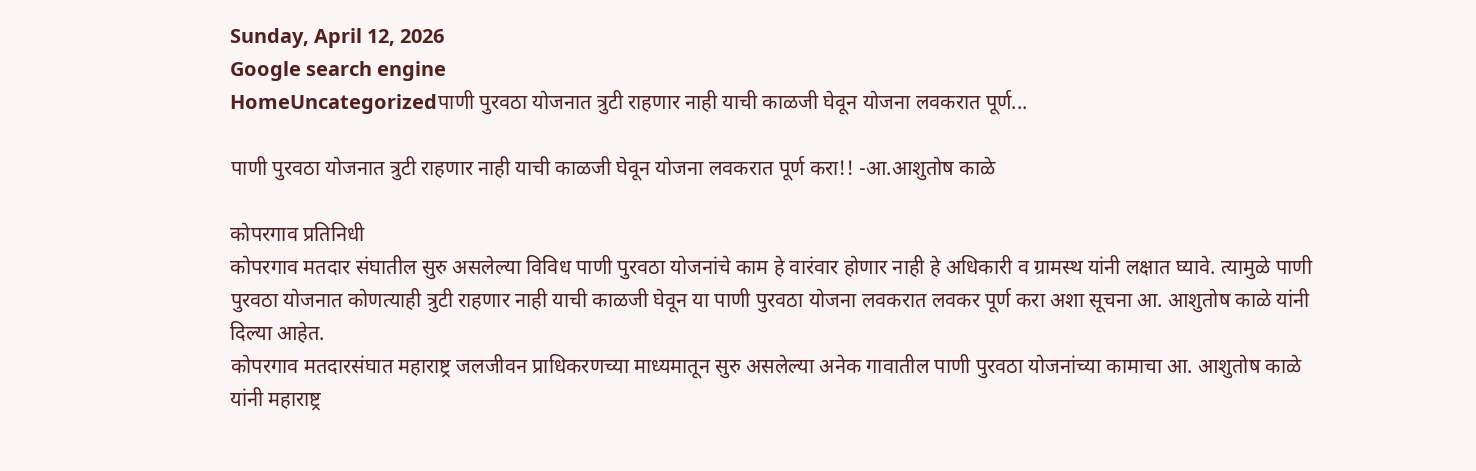Sunday, April 12, 2026
Google search engine
HomeUncategorizedपाणी पुरवठा योजनात त्रुटी राहणार नाही याची काळजी घेवून योजना लवकरात पूर्ण...

पाणी पुरवठा योजनात त्रुटी राहणार नाही याची काळजी घेवून योजना लवकरात पूर्ण करा!! -आ.आशुतोष काळे

कोपरगाव प्रतिनिधी
कोपरगाव मतदार संघातील सुरु असलेल्या विविध पाणी पुरवठा योजनांचे काम हे वारंवार होणार नाही हे अधिकारी व ग्रामस्थ यांनी लक्षात घ्यावे. त्यामुळे पाणी पुरवठा योजनात कोणत्याही त्रुटी राहणार नाही याची काळजी घेवून या पाणी पुरवठा योजना लवकरात लवकर पूर्ण करा अशा सूचना आ. आशुतोष काळे यांनी दिल्या आहेत.
कोपरगाव मतदारसंघात महाराष्ट्र जलजीवन प्राधिकरणच्या माध्यमातून सुरु असलेल्या अनेक गावातील पाणी पुरवठा योजनांच्या कामाचा आ. आशुतोष काळे यांनी महाराष्ट्र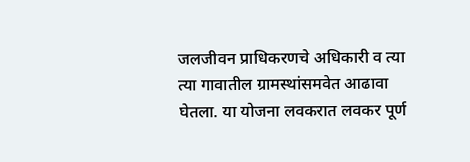जलजीवन प्राधिकरणचे अधिकारी व त्या त्या गावातील ग्रामस्थांसमवेत आढावा घेतला. या योजना लवकरात लवकर पूर्ण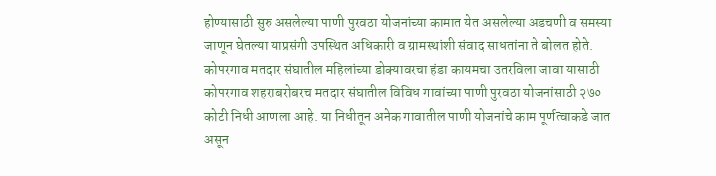होण्यासाठी सुरु असलेल्या पाणी पुरवठा योजनांच्या कामात येत असलेल्या अडचणी व समस्या जाणून घेतल्या याप्रसंगी उपस्थित अधिकारी व ग्रामस्थांशी संवाद साधतांना ते बोलत होते.
कोपरगाव मतदार संघातील महिलांच्या डोक्यावरचा हंडा कायमचा उतरविला जावा यासाठी कोपरगाव शहराबरोबरच मतदार संघातील विविध गावांच्या पाणी पुरवठा योजनांसाठी २७० कोटी निधी आणला आहे. या निधीतून अनेक गावातील पाणी योजनांचे काम पूर्णत्वाकडे जात असून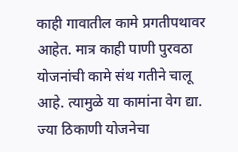काही गावातील कामे प्रगतीपथावर आहेत. मात्र काही पाणी पुरवठा योजनांची कामे संथ गतीने चालू आहे. त्यामुळे या कामांना वेग द्या. ज्या ठिकाणी योजनेचा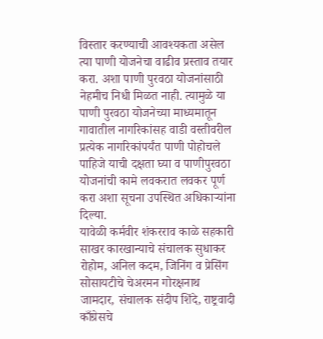विस्तार करण्याची आवश्यकता असेल त्या पाणी योजनेचा वाढीव प्रस्ताव तयार करा. अशा पाणी पुरवठा योजनांसाठी नेहमीच निधी मिळत नाही. त्यामुळे या पाणी पुरवठा योजनेच्या माध्यमातून गावातील नागरिकांसह वाडी वस्तीवरील प्रत्येक नागरिकांपर्यंत पाणी पोहोचले पाहिजे याची दक्षता घ्या व पाणीपुरवठा योजनांची कामे लवकरात लवकर पूर्ण करा अशा सूचना उपस्थित अधिकाऱ्यांना दिल्या.
यावेळी कर्मवीर शंकरराव काळे सहकारी साखर कारखान्याचे संचालक सुधाकर रोहोम, अनिल कदम, जिनिंग व प्रेसिंग सोसायटीचे चेअरमन गोरक्षनाथ जामदार, संचालक संदीप शिंदे, राष्ट्रवादी काँग्रेसचे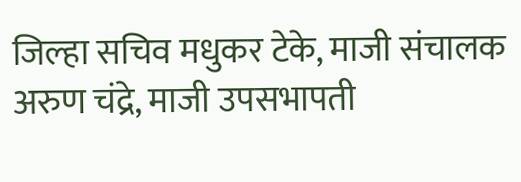जिल्हा सचिव मधुकर टेके, माजी संचालक अरुण चंद्रे, माजी उपसभापती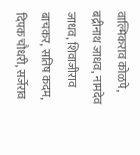वाल्मिकराव कोळपे, बद्रीनाथ जाधव, नामदेव जाधव, शिवाजीराव बाचकर, सतिष कदम, दिपक चौधरी, सर्जेराव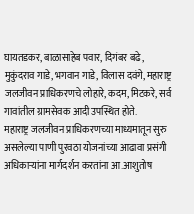घायतडकर, बाळासाहेब पवार, दिगंबर बढे, मुकुंदराव गाडे, भगवान गाडे, विलास दवंगे, महाराष्ट्र जलजीवन प्राधिकरणचे लोहारे, कदम, मिटकरे, सर्व गावांतील ग्रामसेवक आदी उपस्थित होते.
महाराष्ट्र जलजीवन प्राधिकरणच्या माध्यमातून सुरु असलेल्या पाणी पुरवठा योजनांच्या आढावा प्रसंगी अधिकाऱ्यांना मार्गदर्शन करतांना आ.आशुतोष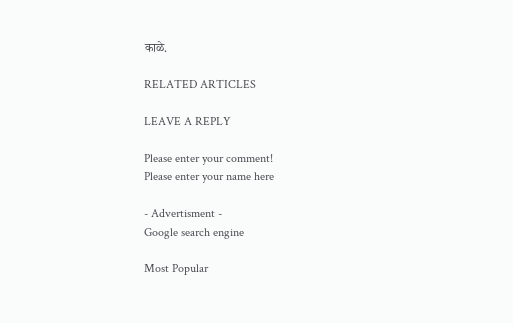काळे.

RELATED ARTICLES

LEAVE A REPLY

Please enter your comment!
Please enter your name here

- Advertisment -
Google search engine

Most Popular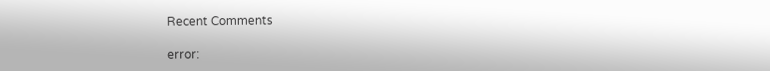Recent Comments

error: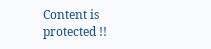Content is protected !!